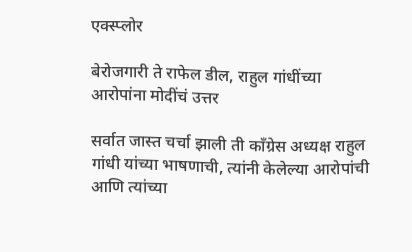एक्स्प्लोर

बेरोजगारी ते राफेल डील, राहुल गांधींच्या आरोपांना मोदींचं उत्तर

सर्वात जास्त चर्चा झाली ती काँग्रेस अध्यक्ष राहुल गांधी यांच्या भाषणाची, त्यांनी केलेल्या आरोपांची आणि त्यांच्या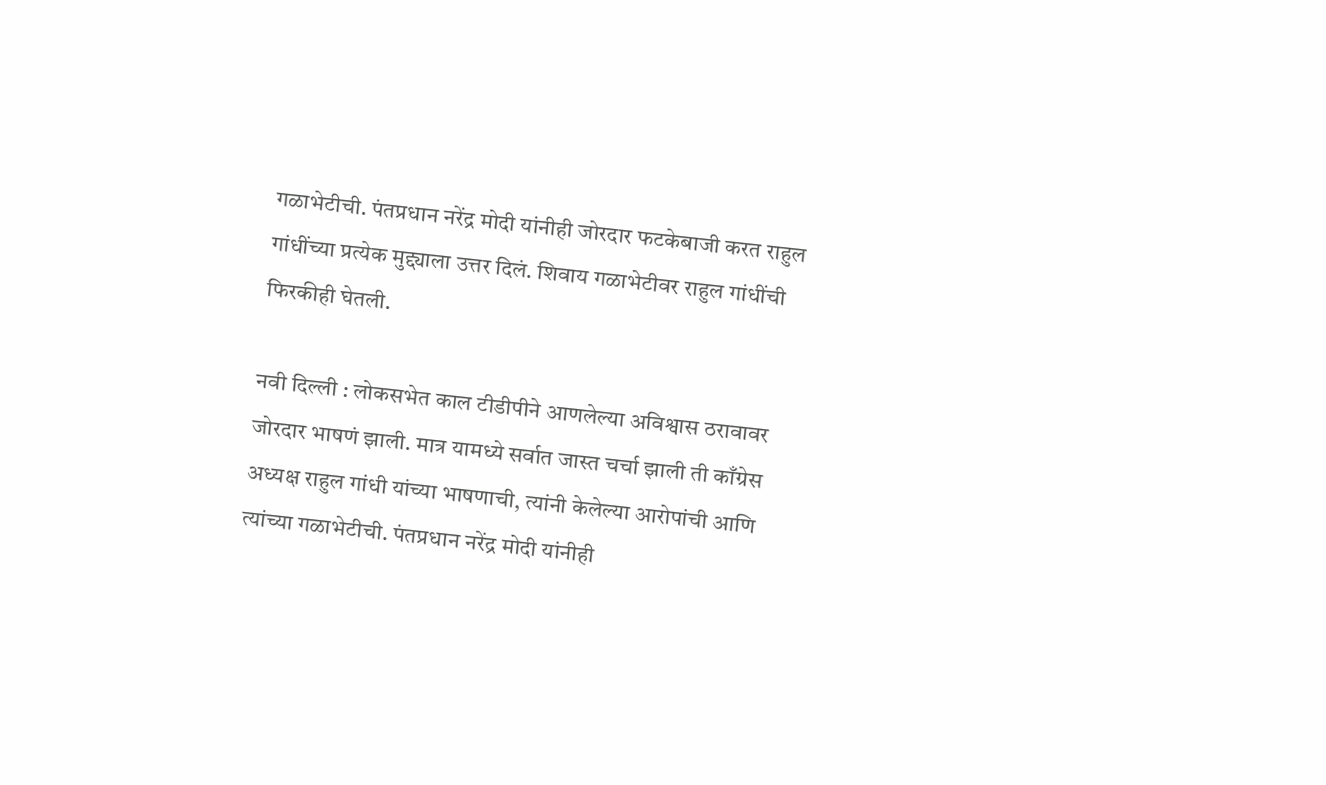गळाभेटीची. पंतप्रधान नरेंद्र मोदी यांनीही जोरदार फटकेबाजी करत राहुल गांधींच्या प्रत्येक मुद्द्याला उत्तर दिलं. शिवाय गळाभेटीवर राहुल गांधींची फिरकीही घेतली.

नवी दिल्ली : लोकसभेत काल टीडीपीने आणलेल्या अविश्वास ठरावावर जोरदार भाषणं झाली. मात्र यामध्ये सर्वात जास्त चर्चा झाली ती काँग्रेस अध्यक्ष राहुल गांधी यांच्या भाषणाची, त्यांनी केलेल्या आरोपांची आणि त्यांच्या गळाभेटीची. पंतप्रधान नरेंद्र मोदी यांनीही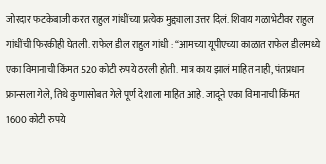जोरदार फटकेबाजी करत राहुल गांधींच्या प्रत्येक मुद्द्याला उत्तर दिलं. शिवाय गळाभेटीवर राहुल गांधींची फिरकीही घेतली. राफेल डील राहुल गांधी : “आमच्या यूपीएच्या काळात राफेल डीलमध्ये एका विमानाची किंमत 520 कोटी रुपये ठरली होती. मात्र काय झालं माहित नाही, पंतप्रधान फ्रान्सला गेले, तिथे कुणासोबत गेले पूर्ण देशाला माहित आहे. जादूने एका विमानाची किंमत 1600 कोटी रुपये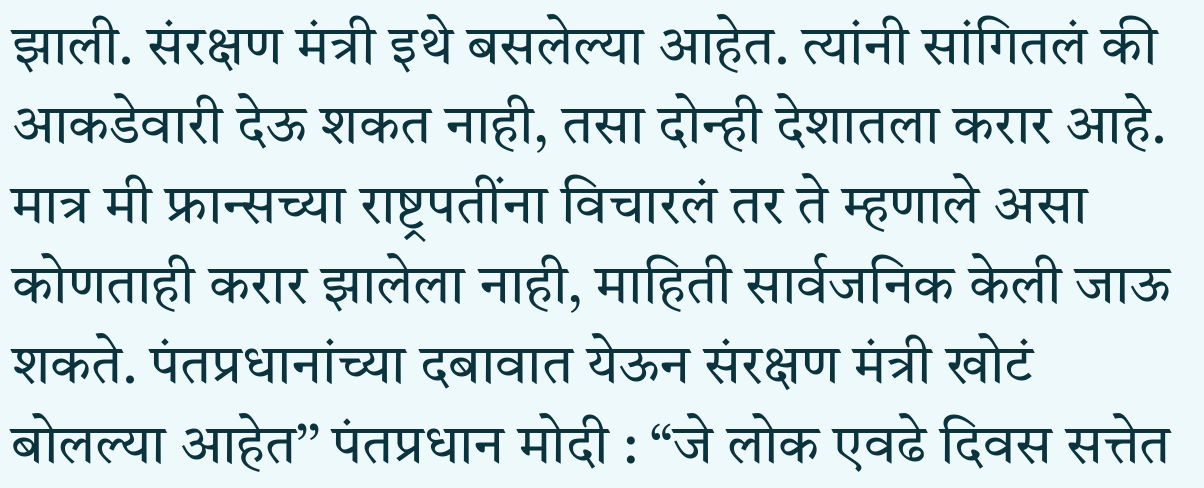झाली. संरक्षण मंत्री इथे बसलेल्या आहेत. त्यांनी सांगितलं की आकडेवारी देऊ शकत नाही, तसा दोन्ही देशातला करार आहे. मात्र मी फ्रान्सच्या राष्ट्रपतींना विचारलं तर ते म्हणाले असा कोणताही करार झालेला नाही, माहिती सार्वजनिक केली जाऊ शकते. पंतप्रधानांच्या दबावात येऊन संरक्षण मंत्री खोटं बोलल्या आहेत’’ पंतप्रधान मोदी : “जे लोक एवढे दिवस सत्तेत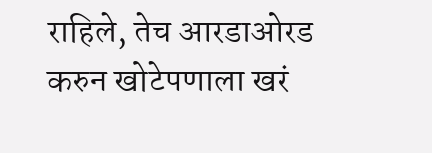राहिले, तेच आरडाओरड करुन खोटेपणाला खरं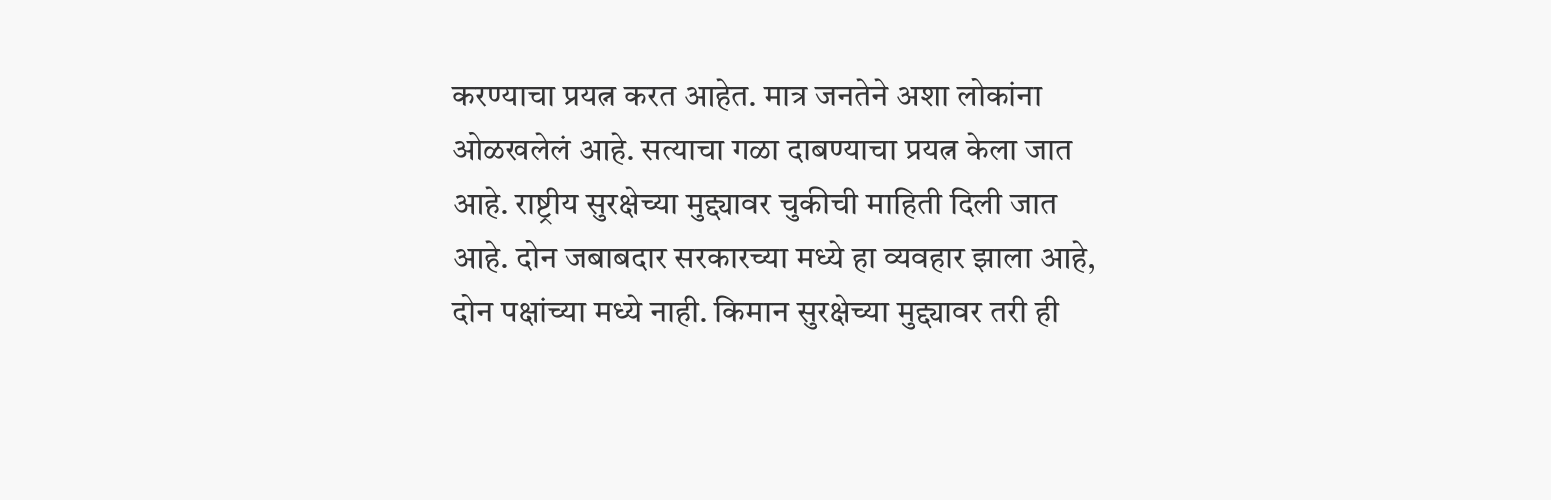करण्याचा प्रयत्न करत आहेत. मात्र जनतेने अशा लोकांना ओळखलेलं आहे. सत्याचा गळा दाबण्याचा प्रयत्न केला जात आहे. राष्ट्रीय सुरक्षेच्या मुद्द्यावर चुकीची माहिती दिली जात आहे. दोन जबाबदार सरकारच्या मध्ये हा व्यवहार झाला आहे, दोन पक्षांच्या मध्ये नाही. किमान सुरक्षेच्या मुद्द्यावर तरी ही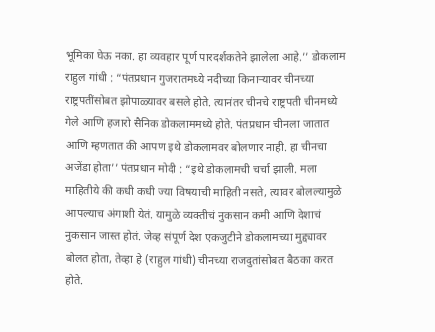भूमिका घेऊ नका. हा व्यवहार पूर्ण पारदर्शकतेने झालेला आहे.’’ डोकलाम राहुल गांधी : “पंतप्रधान गुजरातमध्ये नदीच्या किनाऱ्यावर चीनच्या राष्ट्रपतींसोबत झोपाळ्यावर बसले होते. त्यानंतर चीनचे राष्ट्रपती चीनमध्ये गेले आणि हजारो सैनिक डोकलाममध्ये होते. पंतप्रधान चीनला जातात आणि म्हणतात की आपण इथे डोकलामवर बोलणार नाही. हा चीनचा अजेंडा होता’’ पंतप्रधान मोदी : “इथे डोकलामची चर्चा झाली. मला माहितीये की कधी कधी ज्या विषयाची माहिती नसते, त्यावर बोलल्यामुळे आपल्याच अंगाशी येतं. यामुळे व्यक्तीचं नुकसान कमी आणि देशाचं नुकसान जास्त होतं. जेव्ह संपूर्ण देश एकजुटीने डोकलामच्या मुद्द्यावर बोलत होता, तेव्हा हे (राहुल गांधी) चीनच्या राजदुतांसोबत बैठका करत होते.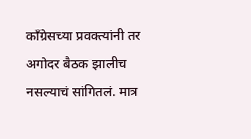काँग्रेसच्या प्रवक्त्यांनी तर अगोदर बैठक झालीच नसल्याचं सांगितलं. मात्र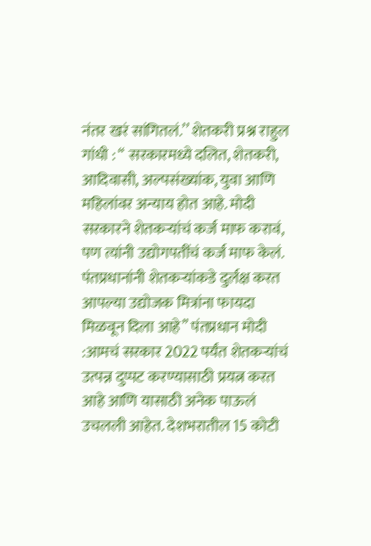नंतर खरं सांगितलं.’’ शेतकरी प्रश्न राहुल गांधी : “ सरकारमध्ये दलित, शेतकरी, आदिवासी, अल्पसंख्यांक, युवा आणि महिलांवर अन्याय होत आहे. मोदी सरकारने शेतकऱ्यांचं कर्ज माफ करावं, पण त्यांनी उद्योगपतींचं कर्ज माफ केलं. पंतप्रधानांनी शेतकऱ्यांकडे दुर्लक्ष करत आपल्या उद्योजक मित्रांना फायदा मिळवून दिला आहे’’ पंतप्रधान मोदी :आमचं सरकार 2022 पर्यंत शेतकऱ्यांचं उत्पन्न दुप्पट करण्यासाठी प्रयत्न करत आहे आणि यासाठी अनेक पाऊलं उचलली आहेत. देशभरातील 15 कोटी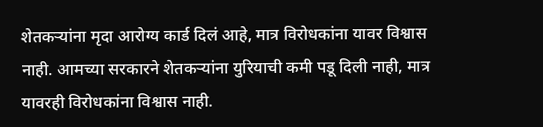शेतकऱ्यांना मृदा आरोग्य कार्ड दिलं आहे, मात्र विरोधकांना यावर विश्वास नाही. आमच्या सरकारने शेतकऱ्यांना युरियाची कमी पडू दिली नाही, मात्र यावरही विरोधकांना विश्वास नाही.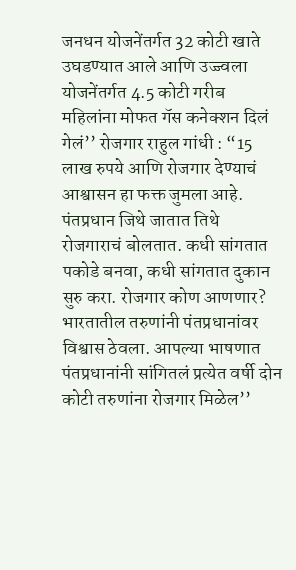जनधन योजनेंतर्गत 32 कोटी खाते उघडण्यात आले आणि उज्ज्वला योजनेंतर्गत 4.5 कोटी गरीब महिलांना मोफत गॅस कनेक्शन दिलं गेलं’’ रोजगार राहुल गांधी : “15 लाख रुपये आणि रोजगार देण्याचं आश्वासन हा फक्त जुमला आहे. पंतप्रधान जिथे जातात तिथे रोजगाराचं बोलतात. कधी सांगतात पकोडे बनवा, कधी सांगतात दुकान सुरु करा. रोजगार कोण आणणार? भारतातील तरुणांनी पंतप्रधानांवर विश्वास ठेवला. आपल्या भाषणात पंतप्रधानांनी सांगितलं प्रत्येत वर्षी दोन कोटी तरुणांना रोजगार मिळेल’’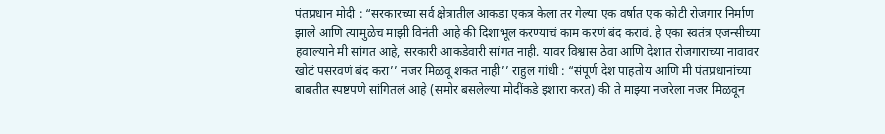पंतप्रधान मोदी : “सरकारच्या सर्व क्षेत्रातील आकडा एकत्र केला तर गेल्या एक वर्षात एक कोटी रोजगार निर्माण झाले आणि त्यामुळेच माझी विनंती आहे की दिशाभूल करण्याचं काम करणं बंद करावं. हे एका स्वतंत्र एजन्सीच्या हवाल्याने मी सांगत आहे, सरकारी आकडेवारी सांगत नाही. यावर विश्वास ठेवा आणि देशात रोजगाराच्या नावावर खोटं पसरवणं बंद करा’’ नजर मिळवू शकत नाही’’ राहुल गांधी : “संपूर्ण देश पाहतोय आणि मी पंतप्रधानांच्या बाबतीत स्पष्टपणे सांगितलं आहे (समोर बसलेल्या मोदींकडे इशारा करत) की ते माझ्या नजरेला नजर मिळवून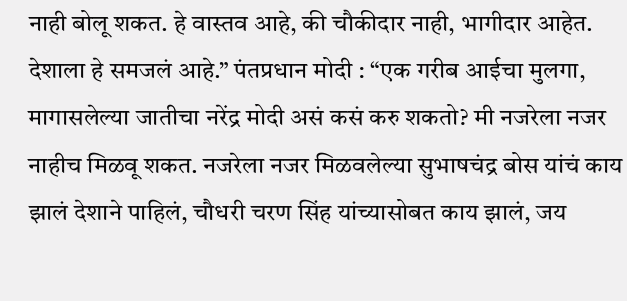नाही बोलू शकत. हे वास्तव आहे, की चौकीदार नाही, भागीदार आहेत. देशाला हे समजलं आहे.” पंतप्रधान मोदी : “एक गरीब आईचा मुलगा, मागासलेल्या जातीचा नरेंद्र मोदी असं कसं करु शकतो? मी नजरेला नजर नाहीच मिळवू शकत. नजरेला नजर मिळवलेल्या सुभाषचंद्र बोस यांचं काय झालं देशाने पाहिलं, चौधरी चरण सिंह यांच्यासोबत काय झालं, जय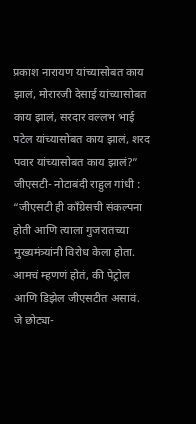प्रकाश नारायण यांच्यासोबत काय झालं, मोरारजी देसाई यांच्यासोबत काय झालं, सरदार वल्लभ भाई पटेल यांच्यासोबत काय झालं, शरद पवार यांच्यासोबत काय झालं?” जीएसटी- नोटाबंदी राहुल गांधी : “जीएसटी ही काँग्रेसची संकल्पना होती आणि त्याला गुजरातच्या मुख्यमंत्र्यांनी विरोध केला होता. आमचं म्हणणं होतं, की पेट्रोल आणि डिझेल जीएसटीत असावं. जे छोट्या-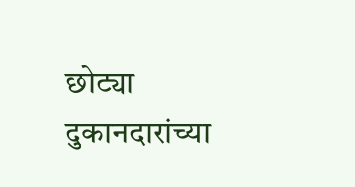छोट्या दुकानदारांच्या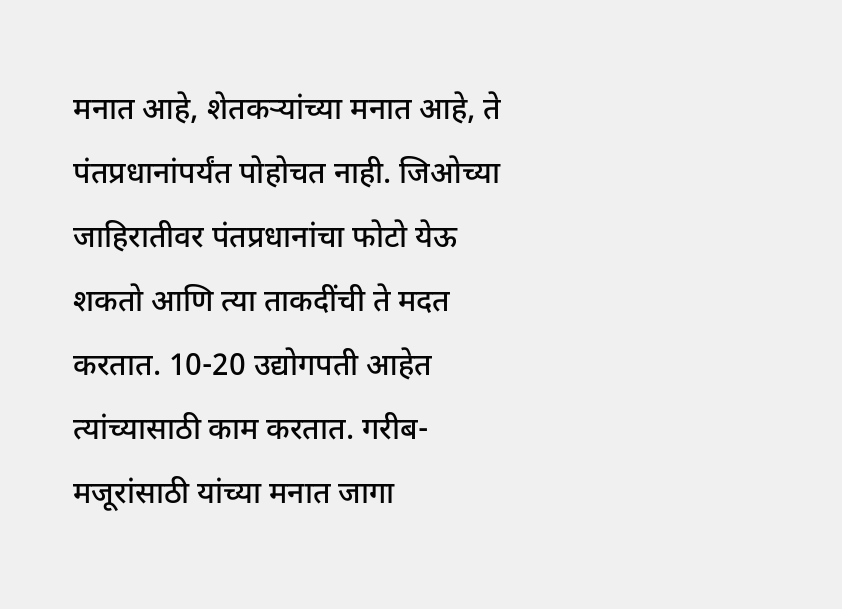मनात आहे, शेतकऱ्यांच्या मनात आहे, ते पंतप्रधानांपर्यंत पोहोचत नाही. जिओच्या जाहिरातीवर पंतप्रधानांचा फोटो येऊ शकतो आणि त्या ताकदींची ते मदत करतात. 10-20 उद्योगपती आहेत त्यांच्यासाठी काम करतात. गरीब-मजूरांसाठी यांच्या मनात जागा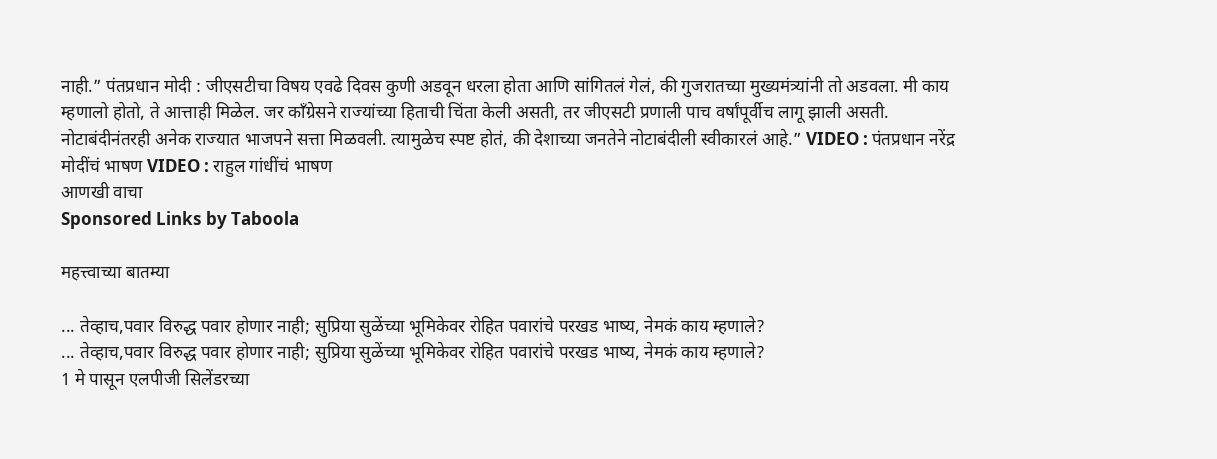नाही.” पंतप्रधान मोदी : जीएसटीचा विषय एवढे दिवस कुणी अडवून धरला होता आणि सांगितलं गेलं, की गुजरातच्या मुख्यमंत्र्यांनी तो अडवला. मी काय म्हणालो होतो, ते आत्ताही मिळेल. जर काँग्रेसने राज्यांच्या हिताची चिंता केली असती, तर जीएसटी प्रणाली पाच वर्षांपूर्वीच लागू झाली असती. नोटाबंदीनंतरही अनेक राज्यात भाजपने सत्ता मिळवली. त्यामुळेच स्पष्ट होतं, की देशाच्या जनतेने नोटाबंदीली स्वीकारलं आहे.” VIDEO : पंतप्रधान नरेंद्र मोदींचं भाषण VIDEO : राहुल गांधींचं भाषण
आणखी वाचा
Sponsored Links by Taboola

महत्त्वाच्या बातम्या

... तेव्हाच,पवार विरुद्ध पवार होणार नाही; सुप्रिया सुळेंच्या भूमिकेवर रोहित पवारांचे परखड भाष्य, नेमकं काय म्हणाले?
... तेव्हाच,पवार विरुद्ध पवार होणार नाही; सुप्रिया सुळेंच्या भूमिकेवर रोहित पवारांचे परखड भाष्य, नेमकं काय म्हणाले?
1 मे पासून एलपीजी सिलेंडरच्या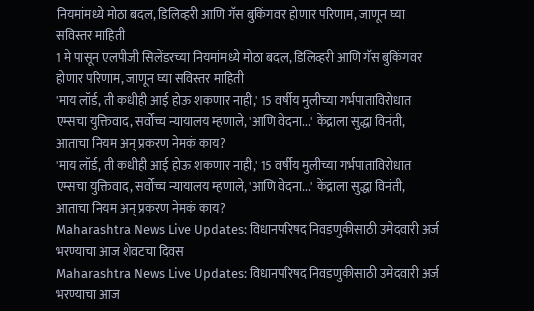नियमांमध्ये मोठा बदल, डिलिव्हरी आणि गॅस बुकिंगवर होणार परिणाम, जाणून घ्या सविस्तर माहिती
1 मे पासून एलपीजी सिलेंडरच्या नियमांमध्ये मोठा बदल, डिलिव्हरी आणि गॅस बुकिंगवर होणार परिणाम, जाणून घ्या सविस्तर माहिती
'माय लॉर्ड, ती कधीही आई होऊ शकणार नाही,' 15 वर्षीय मुलीच्या गर्भपाताविरोधात एम्सचा युक्तिवाद, सर्वोच्च न्यायालय म्हणाले, 'आणि वेदना...' केंद्राला सुद्धा विनंती, आताचा नियम अन् प्रकरण नेमकं काय?
'माय लॉर्ड, ती कधीही आई होऊ शकणार नाही,' 15 वर्षीय मुलीच्या गर्भपाताविरोधात एम्सचा युक्तिवाद, सर्वोच्च न्यायालय म्हणाले, 'आणि वेदना...' केंद्राला सुद्धा विनंती, आताचा नियम अन् प्रकरण नेमकं काय?
Maharashtra News Live Updates: विधानपरिषद निवडणुकीसाठी उमेदवारी अर्ज भरण्याचा आज शेवटचा दिवस
Maharashtra News Live Updates: विधानपरिषद निवडणुकीसाठी उमेदवारी अर्ज भरण्याचा आज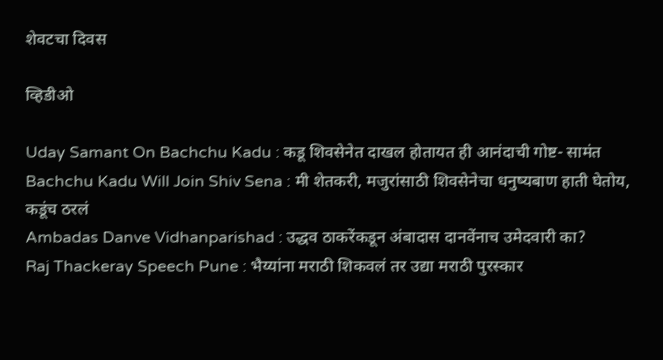शेवटचा दिवस

व्हिडीओ

Uday Samant On Bachchu Kadu : कडू शिवसेनेत दाखल होतायत ही आनंदाची गोष्ट- सामंत
Bachchu Kadu Will Join Shiv Sena : मी शेतकरी, मजुरांसाठी शिवसेनेचा धनुष्यबाण हाती घेतोय, कडूंच ठरलं
Ambadas Danve Vidhanparishad : उद्धव ठाकरेंकडून अंबादास दानवेंनाच उमेदवारी का?
Raj Thackeray Speech Pune : भैय्यांना मराठी शिकवलं तर उद्या मराठी पुरस्कार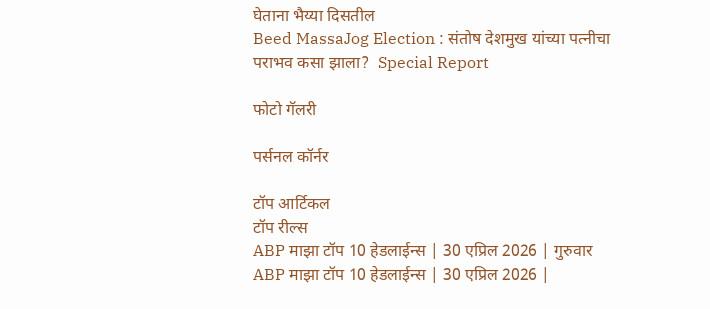घेताना भैय्या दिसतील
Beed MassaJog Election : संतोष देशमुख यांच्या पत्नीचा पराभव कसा झाला?  Special Report

फोटो गॅलरी

पर्सनल कॉर्नर

टॉप आर्टिकल
टॉप रील्स
ABP माझा टॉप 10 हेडलाईन्स | 30 एप्रिल 2026 | गुरुवार
ABP माझा टॉप 10 हेडलाईन्स | 30 एप्रिल 2026 |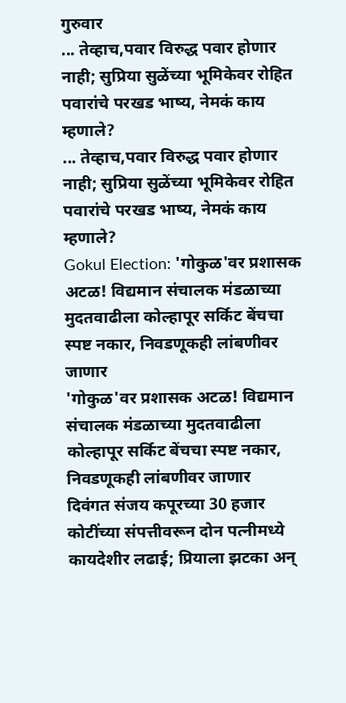गुरुवार
... तेव्हाच,पवार विरुद्ध पवार होणार नाही; सुप्रिया सुळेंच्या भूमिकेवर रोहित पवारांचे परखड भाष्य, नेमकं काय म्हणाले?
... तेव्हाच,पवार विरुद्ध पवार होणार नाही; सुप्रिया सुळेंच्या भूमिकेवर रोहित पवारांचे परखड भाष्य, नेमकं काय म्हणाले?
Gokul Election: 'गोकुळ'वर प्रशासक अटळ! विद्यमान संचालक मंडळाच्या मुदतवाढीला कोल्हापूर सर्किट बेंचचा स्पष्ट नकार, निवडणूकही लांबणीवर जाणार
'गोकुळ'वर प्रशासक अटळ! विद्यमान संचालक मंडळाच्या मुदतवाढीला कोल्हापूर सर्किट बेंचचा स्पष्ट नकार, निवडणूकही लांबणीवर जाणार
दिवंगत संजय कपूरच्या 30 हजार कोटींच्या संपत्तीवरून दोन पत्नीमध्ये कायदेशीर लढाई; प्रियाला झटका अन्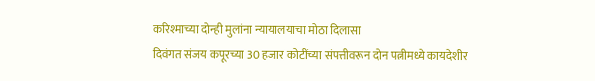करिश्माच्या दोन्ही मुलांना न्यायालयाचा मोठा दिलासा
दिवंगत संजय कपूरच्या 30 हजार कोटींच्या संपत्तीवरून दोन पत्नीमध्ये कायदेशीर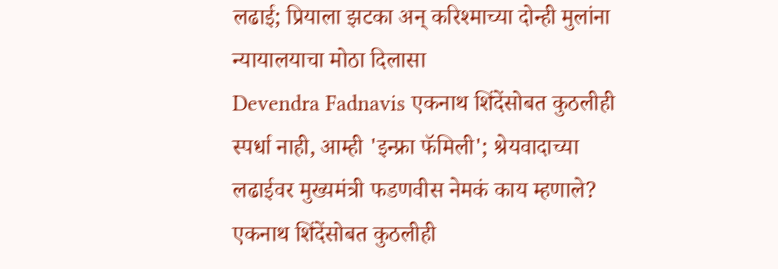लढाई; प्रियाला झटका अन् करिश्माच्या दोन्ही मुलांना न्यायालयाचा मोठा दिलासा
Devendra Fadnavis एकनाथ शिंदेंसोबत कुठलीही स्पर्धा नाही, आम्ही 'इन्फ्रा फॅमिली'; श्रेयवादाच्या लढाईवर मुख्यमंत्री फडणवीस नेमकं काय म्हणाले?
एकनाथ शिंदेंसोबत कुठलीही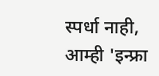स्पर्धा नाही, आम्ही 'इन्फ्रा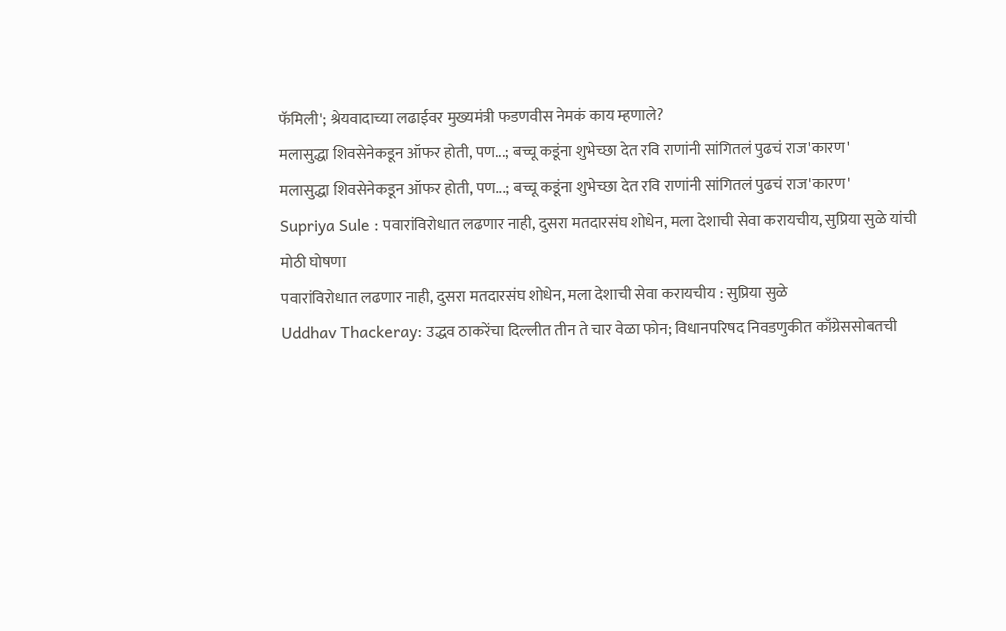फॅमिली'; श्रेयवादाच्या लढाईवर मुख्यमंत्री फडणवीस नेमकं काय म्हणाले?
मलासुद्धा शिवसेनेकडून ऑफर होती, पण...; बच्चू कडूंना शुभेच्छा देत रवि राणांनी सांगितलं पुढचं राज'कारण'
मलासुद्धा शिवसेनेकडून ऑफर होती, पण...; बच्चू कडूंना शुभेच्छा देत रवि राणांनी सांगितलं पुढचं राज'कारण'
Supriya Sule : पवारांविरोधात लढणार नाही, दुसरा मतदारसंघ शोधेन, मला देशाची सेवा करायचीय, सुप्रिया सुळे यांची मोठी घोषणा
पवारांविरोधात लढणार नाही, दुसरा मतदारसंघ शोधेन, मला देशाची सेवा करायचीय : सुप्रिया सुळे
Uddhav Thackeray: उद्धव ठाकरेंचा दिल्लीत तीन ते चार वेळा फोन; विधानपरिषद निवडणुकीत काँग्रेससोबतची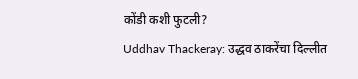कोंडी कशी फुटली?
Uddhav Thackeray: उद्धव ठाकरेंचा दिल्लीत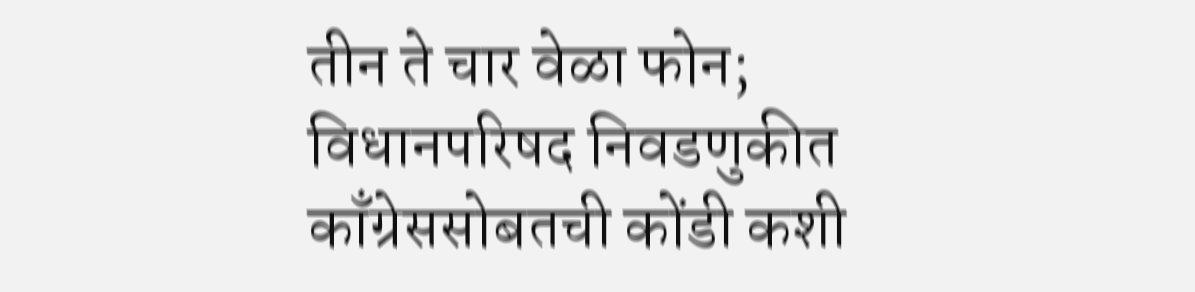तीन ते चार वेळा फोन; विधानपरिषद निवडणुकीत काँग्रेससोबतची कोंडी कशी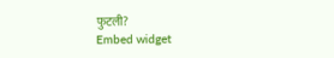फुटली?
Embed widget